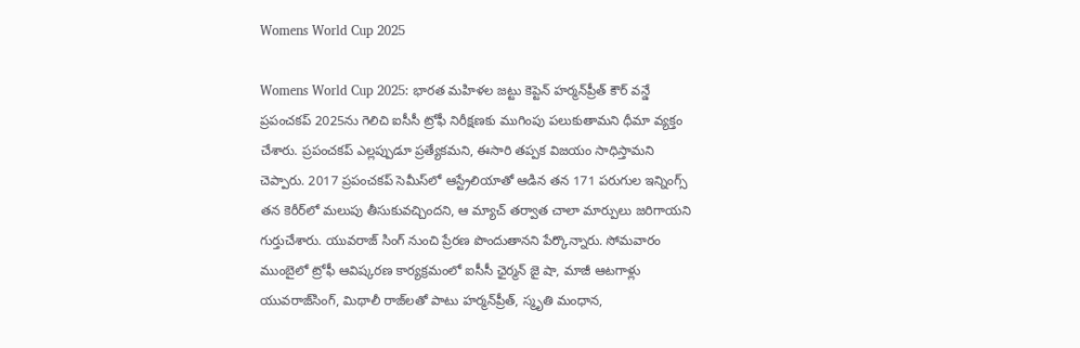Womens World Cup 2025

Womens World Cup 2025: భారత మహిళల జట్టు కెప్టెన్‌ హర్మన్‌ప్రీత్‌ కౌర్‌ వన్డే ప్రపంచకప్‌ 2025ను గెలిచి ఐసీసీ ట్రోఫీ నిరీక్షణకు ముగింపు పలుకుతామని ధీమా వ్యక్తం చేశారు. ప్రపంచకప్‌ ఎల్లప్పుడూ ప్రత్యేకమని, ఈసారి తప్పక విజయం సాధిస్తామని చెప్పారు. 2017 ప్రపంచకప్‌ సెమీస్‌లో ఆస్ట్రేలియాతో ఆడిన తన 171 పరుగుల ఇన్నింగ్స్‌ తన కెరీర్‌లో మలుపు తీసుకువచ్చిందని, ఆ మ్యాచ్‌ తర్వాత చాలా మార్పులు జరిగాయని గుర్తుచేశారు. యువరాజ్‌ సింగ్‌ నుంచి ప్రేరణ పొందుతానని పేర్కొన్నారు. సోమవారం ముంబైలో ట్రోఫీ ఆవిష్కరణ కార్యక్రమంలో ఐసీసీ ఛైర్మన్‌ జై షా, మాజీ ఆటగాళ్లు యువరాజ్‌సింగ్‌, మిథాలీ రాజ్‌లతో పాటు హర్మన్‌ప్రీత్‌, స్మృతి మంధాన,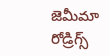జెమీమా రోడ్రిగ్స్‌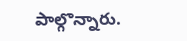పాల్గొన్నారు.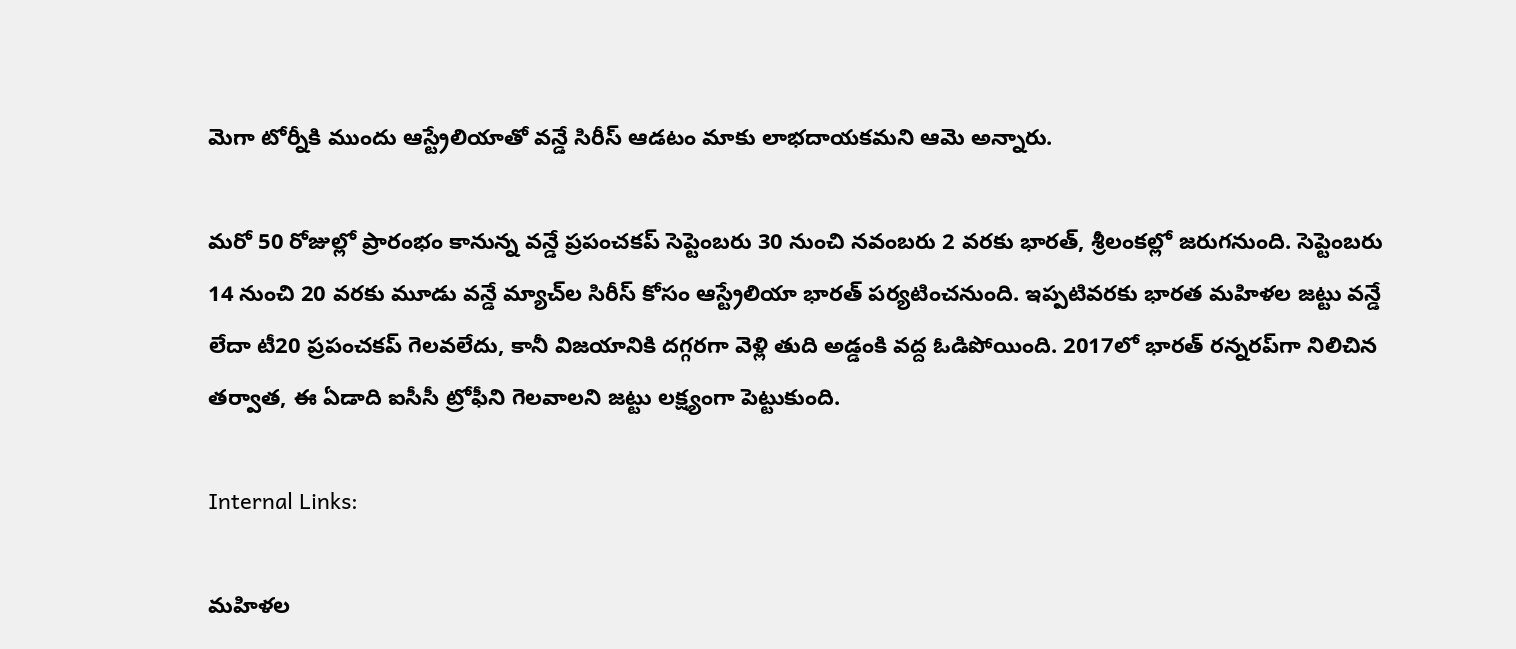మెగా టోర్నీకి ముందు ఆస్ట్రేలియాతో వన్డే సిరీస్‌ ఆడటం మాకు లాభదాయకమని ఆమె అన్నారు.

మరో 50 రోజుల్లో ప్రారంభం కానున్న వన్డే ప్రపంచకప్‌ సెప్టెంబరు 30 నుంచి నవంబరు 2 వరకు భారత్‌, శ్రీలంకల్లో జరుగనుంది. సెప్టెంబరు 14 నుంచి 20 వరకు మూడు వన్డే మ్యాచ్‌ల సిరీస్‌ కోసం ఆస్ట్రేలియా భారత్‌ పర్యటించనుంది. ఇప్పటివరకు భారత మహిళల జట్టు వన్డే లేదా టీ20 ప్రపంచకప్‌ గెలవలేదు, కానీ విజయానికి దగ్గరగా వెళ్లి తుది అడ్డంకి వద్ద ఓడిపోయింది. 2017లో భారత్‌ రన్నరప్‌గా నిలిచిన తర్వాత, ఈ ఏడాది ఐసీసీ ట్రోఫీని గెలవాలని జట్టు లక్ష్యంగా పెట్టుకుంది.

Internal Links:

మహిళల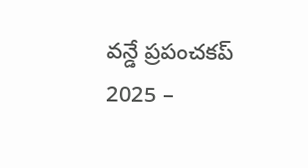వన్డే ప్రపంచకప్ 2025 –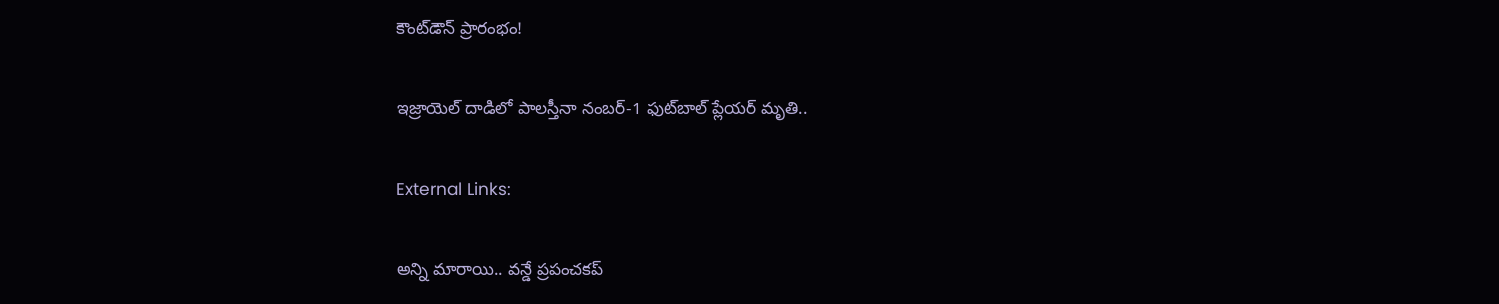కౌంట్‌డౌన్ ప్రారంభం!

ఇజ్రాయెల్ దాడిలో పాలస్తీనా నంబర్-1 ఫుట్‌బాల్ ప్లేయర్ మృతి..

External Links:

అన్ని మారాయి.. వన్డే ప్రపంచకప్‌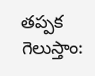తప్పక గెలుస్తాం: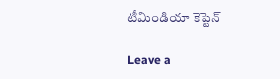టీమిండియా కెప్టెన్‌

Leave a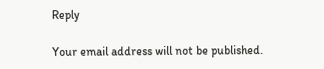Reply

Your email address will not be published.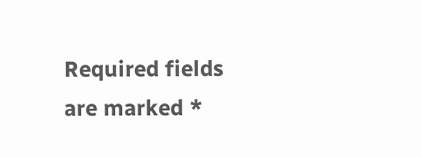Required fields are marked *